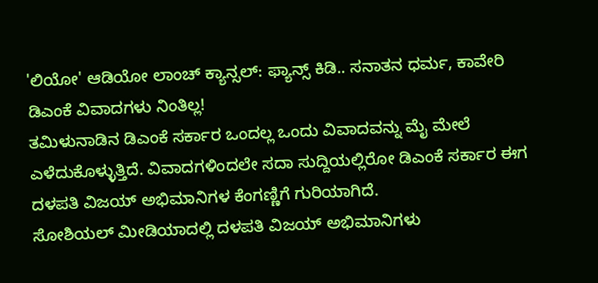'ಲಿಯೋ' ಆಡಿಯೋ ಲಾಂಚ್ ಕ್ಯಾನ್ಸಲ್: ಫ್ಯಾನ್ಸ್ ಕಿಡಿ.. ಸನಾತನ ಧರ್ಮ, ಕಾವೇರಿ ಡಿಎಂಕೆ ವಿವಾದಗಳು ನಿಂತಿಲ್ಲ!
ತಮಿಳುನಾಡಿನ ಡಿಎಂಕೆ ಸರ್ಕಾರ ಒಂದಲ್ಲ ಒಂದು ವಿವಾದವನ್ನು ಮೈ ಮೇಲೆ ಎಳೆದುಕೊಳ್ಳುತ್ತಿದೆ. ವಿವಾದಗಳಿಂದಲೇ ಸದಾ ಸುದ್ದಿಯಲ್ಲಿರೋ ಡಿಎಂಕೆ ಸರ್ಕಾರ ಈಗ ದಳಪತಿ ವಿಜಯ್ ಅಭಿಮಾನಿಗಳ ಕೆಂಗಣ್ಣಿಗೆ ಗುರಿಯಾಗಿದೆ.
ಸೋಶಿಯಲ್ ಮೀಡಿಯಾದಲ್ಲಿ ದಳಪತಿ ವಿಜಯ್ ಅಭಿಮಾನಿಗಳು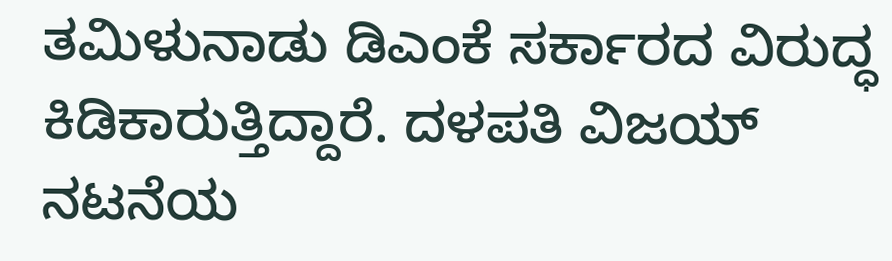ತಮಿಳುನಾಡು ಡಿಎಂಕೆ ಸರ್ಕಾರದ ವಿರುದ್ಧ ಕಿಡಿಕಾರುತ್ತಿದ್ದಾರೆ. ದಳಪತಿ ವಿಜಯ್ ನಟನೆಯ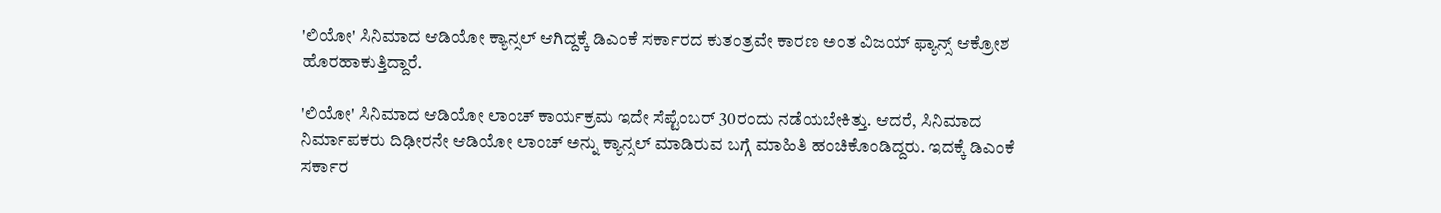'ಲಿಯೋ' ಸಿನಿಮಾದ ಆಡಿಯೋ ಕ್ಯಾನ್ಸಲ್ ಆಗಿದ್ದಕ್ಕೆ ಡಿಎಂಕೆ ಸರ್ಕಾರದ ಕುತಂತ್ರವೇ ಕಾರಣ ಅಂತ ವಿಜಯ್ ಫ್ಯಾನ್ಸ್ ಆಕ್ರೋಶ ಹೊರಹಾಕುತ್ತಿದ್ದಾರೆ.

'ಲಿಯೋ' ಸಿನಿಮಾದ ಆಡಿಯೋ ಲಾಂಚ್ ಕಾರ್ಯಕ್ರಮ ಇದೇ ಸೆಪ್ಟೆಂಬರ್ 30ರಂದು ನಡೆಯಬೇಕಿತ್ತು. ಆದರೆ, ಸಿನಿಮಾದ ನಿರ್ಮಾಪಕರು ದಿಢೀರನೇ ಆಡಿಯೋ ಲಾಂಚ್ ಅನ್ನು ಕ್ಯಾನ್ಸಲ್ ಮಾಡಿರುವ ಬಗ್ಗೆ ಮಾಹಿತಿ ಹಂಚಿಕೊಂಡಿದ್ದರು. ಇದಕ್ಕೆ ಡಿಎಂಕೆ ಸರ್ಕಾರ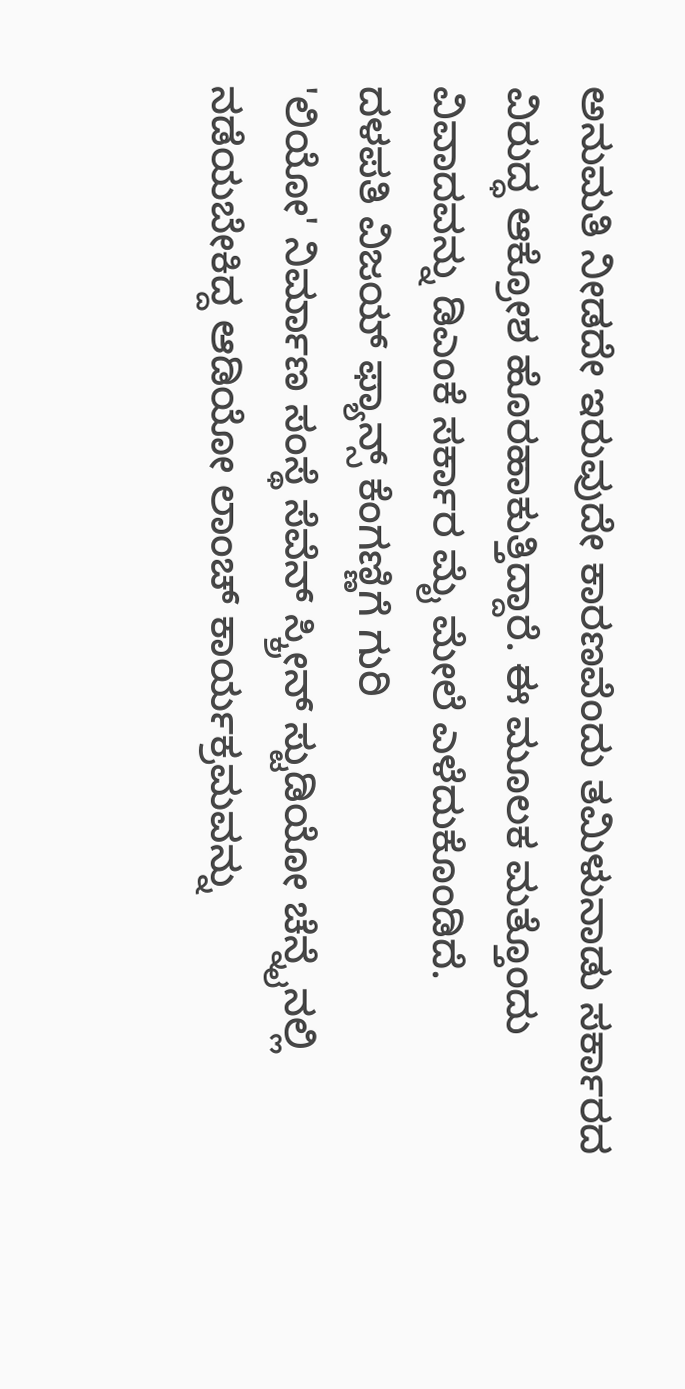ಅನುಮತಿ ನೀಡದೇ ಇರುವುದೇ ಕಾರಣವೆಂದು ತಮಿಳುನಾಡು ಸರ್ಕಾರದ ವಿರುದ್ಧ ಆಕ್ರೋಶ ಹೊರಹಾಕುತ್ತಿದ್ದಾರೆ. ಈ ಮೂಲಕ ಮತ್ತೊಂದು ವಿವಾದವನ್ನು ಡಿಎಂಕೆ ಸರ್ಕಾರ ಮೈ ಮೇಲೆ ಎಳೆದುಕೊಂಡಿದೆ.
ದಳಪತಿ ವಿಜಯ್ ಫ್ಯಾನ್ಸ್ ಕೆಂಗಣ್ಣಿಗೆ ಗುರಿ
'ಲಿಯೋ' ನಿರ್ಮಾಣ ಸಂಸ್ಥೆ ಸೆವೆನ್ ಸ್ಕ್ರೀನ್ ಸ್ಟುಡಿಯೋ ಚೆನ್ನೈನಲ್ಲಿ ನಡೆಯಬೇಕಿದ್ದ ಆಡಿಯೋ ಲಾಂಚ್ ಕಾರ್ಯಕ್ರಮವನ್ನು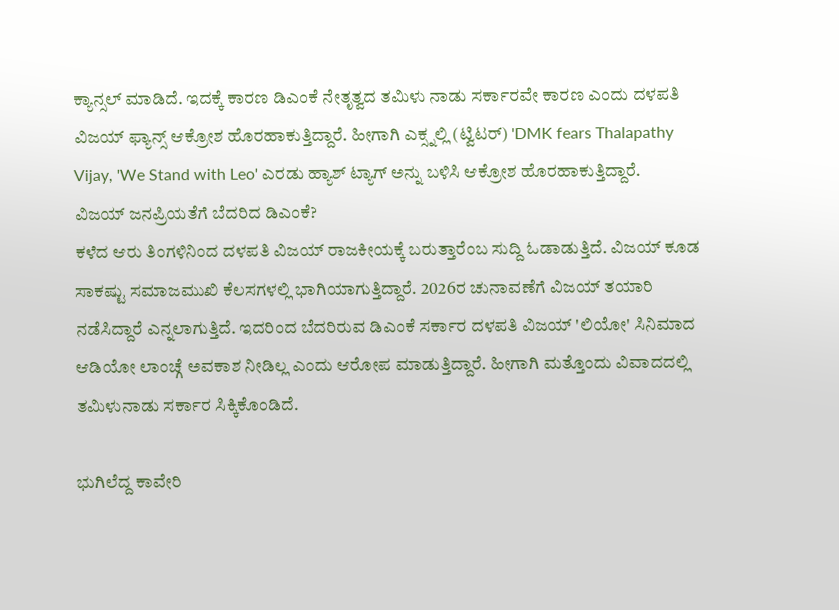ಕ್ಯಾನ್ಸಲ್ ಮಾಡಿದೆ. ಇದಕ್ಕೆ ಕಾರಣ ಡಿಎಂಕೆ ನೇತೃತ್ವದ ತಮಿಳು ನಾಡು ಸರ್ಕಾರವೇ ಕಾರಣ ಎಂದು ದಳಪತಿ ವಿಜಯ್ ಫ್ಯಾನ್ಸ್ ಆಕ್ರೋಶ ಹೊರಹಾಕುತ್ತಿದ್ದಾರೆ. ಹೀಗಾಗಿ ಎಕ್ಸ್ನಲ್ಲಿ (ಟ್ವಿಟರ್) 'DMK fears Thalapathy Vijay, 'We Stand with Leo' ಎರಡು ಹ್ಯಾಶ್ ಟ್ಯಾಗ್ ಅನ್ನು ಬಳಿಸಿ ಆಕ್ರೋಶ ಹೊರಹಾಕುತ್ತಿದ್ದಾರೆ.
ವಿಜಯ್ ಜನಪ್ರಿಯತೆಗೆ ಬೆದರಿದ ಡಿಎಂಕೆ?
ಕಳೆದ ಆರು ತಿಂಗಳಿನಿಂದ ದಳಪತಿ ವಿಜಯ್ ರಾಜಕೀಯಕ್ಕೆ ಬರುತ್ತಾರೆಂಬ ಸುದ್ದಿ ಓಡಾಡುತ್ತಿದೆ. ವಿಜಯ್ ಕೂಡ ಸಾಕಷ್ಟು ಸಮಾಜಮುಖಿ ಕೆಲಸಗಳಲ್ಲಿ ಭಾಗಿಯಾಗುತ್ತಿದ್ದಾರೆ. 2026ರ ಚುನಾವಣೆಗೆ ವಿಜಯ್ ತಯಾರಿ ನಡೆಸಿದ್ದಾರೆ ಎನ್ನಲಾಗುತ್ತಿದೆ. ಇದರಿಂದ ಬೆದರಿರುವ ಡಿಎಂಕೆ ಸರ್ಕಾರ ದಳಪತಿ ವಿಜಯ್ 'ಲಿಯೋ' ಸಿನಿಮಾದ ಆಡಿಯೋ ಲಾಂಚ್ಗೆ ಅವಕಾಶ ನೀಡಿಲ್ಲ ಎಂದು ಆರೋಪ ಮಾಡುತ್ತಿದ್ದಾರೆ. ಹೀಗಾಗಿ ಮತ್ತೊಂದು ವಿವಾದದಲ್ಲಿ ತಮಿಳುನಾಡು ಸರ್ಕಾರ ಸಿಕ್ಕಿಕೊಂಡಿದೆ.

ಭುಗಿಲೆದ್ದ ಕಾವೇರಿ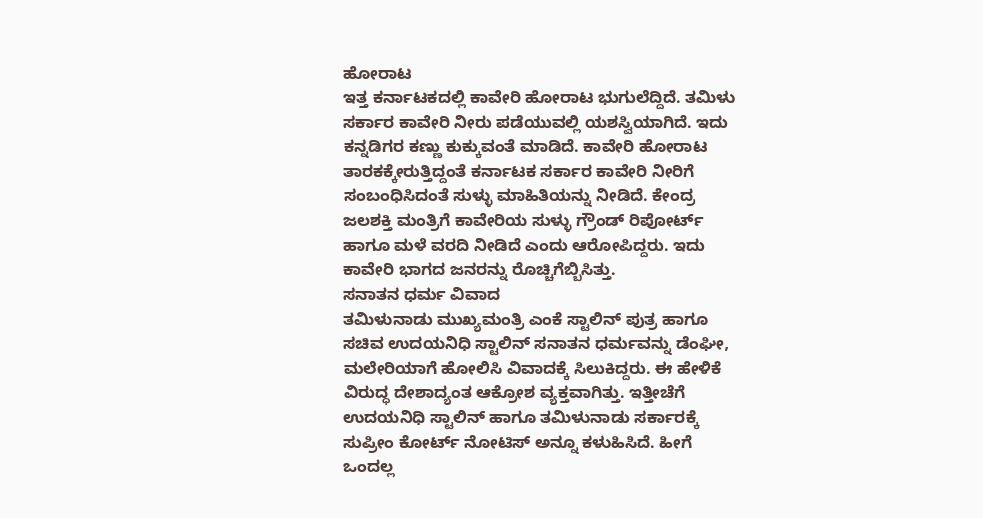ಹೋರಾಟ
ಇತ್ತ ಕರ್ನಾಟಕದಲ್ಲಿ ಕಾವೇರಿ ಹೋರಾಟ ಭುಗುಲೆದ್ದಿದೆ. ತಮಿಳು ಸರ್ಕಾರ ಕಾವೇರಿ ನೀರು ಪಡೆಯುವಲ್ಲಿ ಯಶಸ್ವಿಯಾಗಿದೆ. ಇದು ಕನ್ನಡಿಗರ ಕಣ್ಣು ಕುಕ್ಕುವಂತೆ ಮಾಡಿದೆ. ಕಾವೇರಿ ಹೋರಾಟ ತಾರಕಕ್ಕೇರುತ್ತಿದ್ದಂತೆ ಕರ್ನಾಟಕ ಸರ್ಕಾರ ಕಾವೇರಿ ನೀರಿಗೆ ಸಂಬಂಧಿಸಿದಂತೆ ಸುಳ್ಳು ಮಾಹಿತಿಯನ್ನು ನೀಡಿದೆ. ಕೇಂದ್ರ ಜಲಶಕ್ತಿ ಮಂತ್ರಿಗೆ ಕಾವೇರಿಯ ಸುಳ್ಳು ಗ್ರೌಂಡ್ ರಿಪೋರ್ಟ್ ಹಾಗೂ ಮಳೆ ವರದಿ ನೀಡಿದೆ ಎಂದು ಆರೋಪಿದ್ದರು. ಇದು ಕಾವೇರಿ ಭಾಗದ ಜನರನ್ನು ರೊಚ್ಚಿಗೆಬ್ಬಿಸಿತ್ತು.
ಸನಾತನ ಧರ್ಮ ವಿವಾದ
ತಮಿಳುನಾಡು ಮುಖ್ಯಮಂತ್ರಿ ಎಂಕೆ ಸ್ಟಾಲಿನ್ ಪುತ್ರ ಹಾಗೂ ಸಚಿವ ಉದಯನಿಧಿ ಸ್ಟಾಲಿನ್ ಸನಾತನ ಧರ್ಮವನ್ನು ಡೆಂಘೀ, ಮಲೇರಿಯಾಗೆ ಹೋಲಿಸಿ ವಿವಾದಕ್ಕೆ ಸಿಲುಕಿದ್ದರು. ಈ ಹೇಳಿಕೆ ವಿರುದ್ಧ ದೇಶಾದ್ಯಂತ ಆಕ್ರೋಶ ವ್ಯಕ್ತವಾಗಿತ್ತು. ಇತ್ತೀಚೆಗೆ ಉದಯನಿಧಿ ಸ್ಟಾಲಿನ್ ಹಾಗೂ ತಮಿಳುನಾಡು ಸರ್ಕಾರಕ್ಕೆ ಸುಪ್ರೀಂ ಕೋರ್ಟ್ ನೋಟಿಸ್ ಅನ್ನೂ ಕಳುಹಿಸಿದೆ. ಹೀಗೆ ಒಂದಲ್ಲ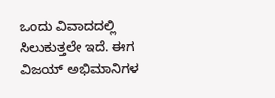ಒಂದು ವಿವಾದದಲ್ಲಿ ಸಿಲುಕುತ್ತಲೇ ಇದೆ. ಈಗ ವಿಜಯ್ ಅಭಿಮಾನಿಗಳ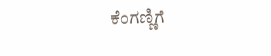ಕೆಂಗಣ್ಣಿಗೆ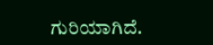ಗುರಿಯಾಗಿದೆ.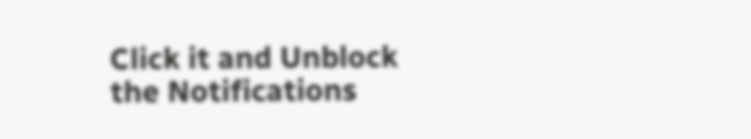Click it and Unblock the Notifications